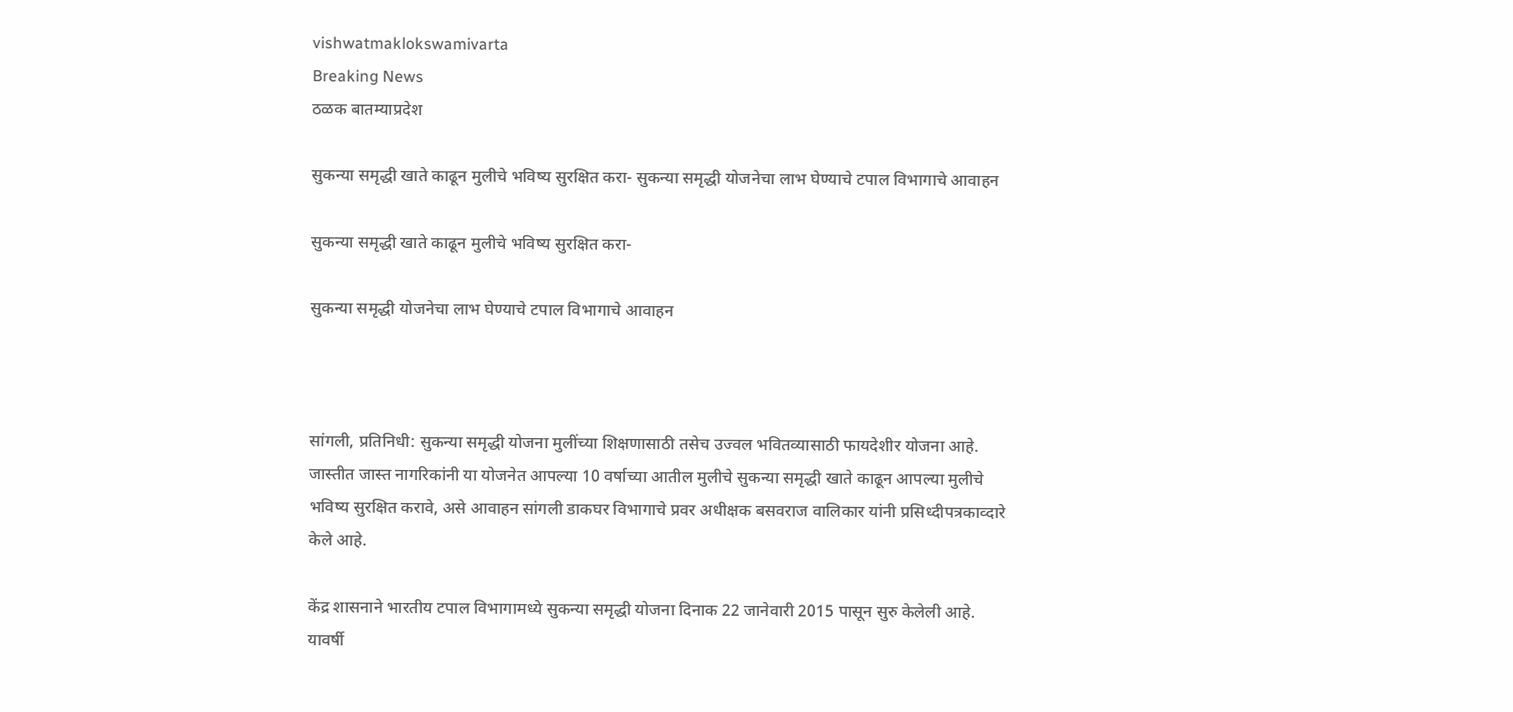vishwatmaklokswamivarta
Breaking News
ठळक बातम्याप्रदेश

सुकन्या समृद्धी खाते काढून मुलीचे भविष्य सुरक्षित करा- सुकन्या समृद्धी योजनेचा लाभ घेण्याचे टपाल विभागाचे आवाहन

सुकन्या समृद्धी खाते काढून मुलीचे भविष्य सुरक्षित करा-

सुकन्या समृद्धी योजनेचा लाभ घेण्याचे टपाल विभागाचे आवाहन



सांगली, प्रतिनिधी: सुकन्या समृद्धी योजना मुलींच्या शिक्षणासाठी तसेच उज्वल भवितव्यासाठी फायदेशीर योजना आहे. जास्तीत जास्त नागरिकांनी या योजनेत आपल्या 10 वर्षाच्या आतील मुलीचे सुकन्या समृद्धी खाते काढून आपल्या मुलीचे भविष्य सुरक्षित करावे, असे आवाहन सांगली डाकघर विभागाचे प्रवर अधीक्षक बसवराज वालिकार यांनी प्रसिध्दीपत्रकाव्दारे केले आहे.

केंद्र शासनाने भारतीय टपाल विभागामध्ये सुकन्या समृद्धी योजना दिनाक 22 जानेवारी 2015 पासून सुरु केलेली आहे. यावर्षी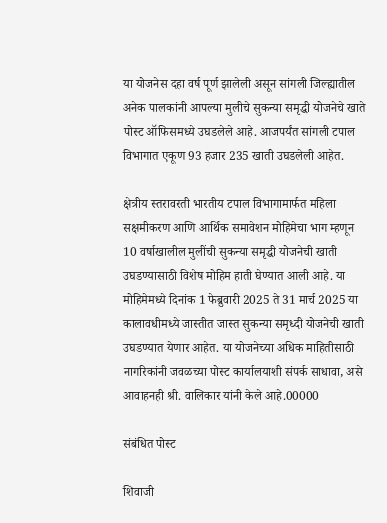या योजनेस दहा वर्ष पूर्ण झालेली असून सांगली जिल्ह्यातील अनेक पालकांनी आपल्या मुलीचे सुकन्या समृद्धी योजनेचे खाते पोस्ट ऑफिसमध्ये उघडलेले आहे. आजपर्यंत सांगली टपाल विभागात एकूण 93 हजार 235 खाती उघडलेली आहेत.

क्षेत्रीय स्तरावरती भारतीय टपाल विभागामार्फत महिला सक्षमीकरण आणि आर्थिक समावेशन मोहिमेचा भाग म्हणून 10 वर्षाखालील मुलींची सुकन्या समृद्धी योजनेची खाती उघडण्यासाठी विशेष मोहिम हाती घेण्यात आली आहे. या मोहिमेमध्ये दिनांक 1 फेब्रुवारी 2025 ते 31 मार्च 2025 या कालावधीमध्ये जास्तीत जास्त सुकन्या समृध्दी योजनेची खाती उघडण्यात येणार आहेत. या योजनेच्या अधिक माहितीसाठी नागरिकांनी जवळच्या पोस्ट कार्यालयाशी संपर्क साधावा, असे आवाहनही श्री. वालिकार यांनी केले आहे.00000

संबंधित पोस्ट

शिवाजी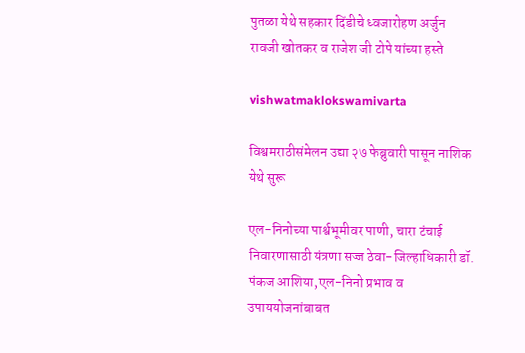पुतळा येथे सहकार दिंडीचे ध्वजारोहण अर्जुन रावजी खोतकर व राजेश जी टोपे यांच्या हस्ते

vishwatmaklokswamivarta

विश्वमराठीसंमेलन उद्या २७ फेब्रुवारी पासून नाशिक येथे सुरू

एल-निनोच्या पार्श्वभूमीवर पाणी, चारा टंचाई निवारणासाठी यंत्रणा सज्ज ठेवा-जिल्हाधिकारी डॉ. पंकज आशिया,एल-निनो प्रभाव व उपाययोजनांबाबत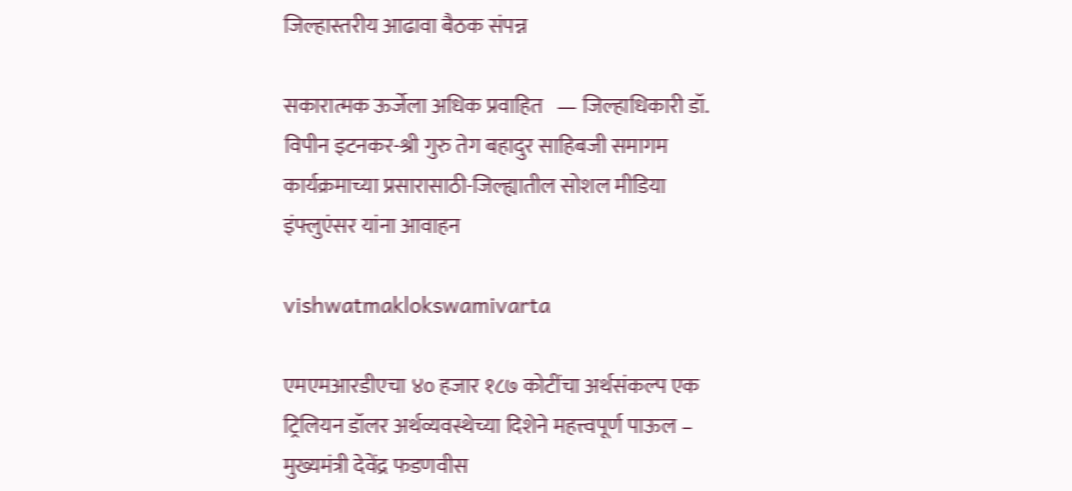जिल्हास्तरीय आढावा बैठक संपन्न

सकारात्मक ऊर्जेला अधिक प्रवाहित   — जिल्हाधिकारी डॉ. विपीन इटनकर-श्री गुरु तेग बहादुर साहिबजी समागम कार्यक्रमाच्या प्रसारासाठी-जिल्ह्यातील सोशल मीडिया इंफ्लुएंसर यांना आवाहन

vishwatmaklokswamivarta

एमएमआरडीएचा ४० हजार १८७ कोटींचा अर्थसंकल्प एक ट्रिलियन डॉलर अर्थव्यवस्थेच्या दिशेने महत्त्वपूर्ण पाऊल – मुख्यमंत्री देवेंद्र फडणवीस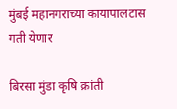मुंबई महानगराच्या कायापालटास गती येणार

बिरसा मुंडा कृषि क्रांती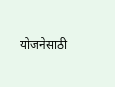योजनेसाठी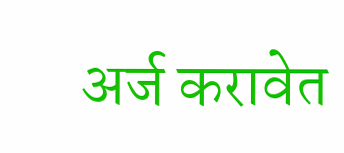अर्ज करावेत